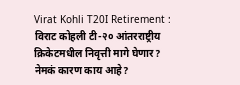Virat Kohli T20I Retirement : विराट कोहली टी-२० आंतरराष्ट्रीय क्रिकेटमधील निवृत्ती मागे घेणार? नेमकं कारण काय आहे?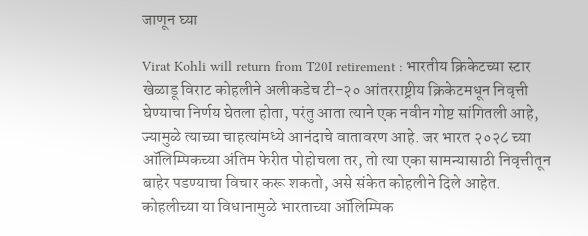जाणून घ्या

Virat Kohli will return from T20I retirement : भारतीय क्रिकेटच्या स्टार खेळाडू विराट कोहलीने अलीकडेच टी-२० आंतरराष्ट्रीय क्रिकेटमधून निवृत्ती घेण्याचा निर्णय घेतला होता, परंतु आता त्याने एक नवीन गोष्ट सांगितली आहे, ज्यामुळे त्याच्या चाहत्यांमध्ये आनंदाचे वातावरण आहे. जर भारत २०२८ च्या ऑलिम्पिकच्या अंतिम फेरीत पोहोचला तर, तो त्या एका सामन्यासाठी निवृत्तीतून बाहेर पडण्याचा विचार करू शकतो, असे संकेत कोहलीने दिले आहेत. कोहलीच्या या विधानामुळे भारताच्या ऑलिम्पिक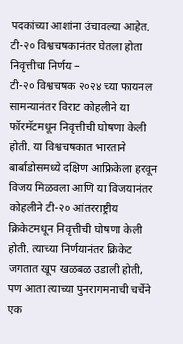पदकांच्या आशांना उंचावल्या आहेत.
टी-२० विश्वचषकानंतर घेतला होता निवृत्तीचा निर्णय –
टी-२० विश्वचषक २०२४ च्या फायनल सामन्यानंतर विराट कोहलीने या फॉरमॅटमधून निवृत्तीची घोषणा केली होती. या विश्वचषकात भारताने बार्बाडोसमध्ये दक्षिण आफ्रिकेला हरवून विजय मिळवला आणि या विजयानंतर कोहलीने टी-२० आंतरराष्ट्रीय क्रिकेटमधून निवृत्तीची घोषणा केली होती. त्याच्या निर्णयानंतर क्रिकेट जगतात खूप खळबळ उडाली होती, पण आता त्याच्या पुनरागमनाची चर्चेने एक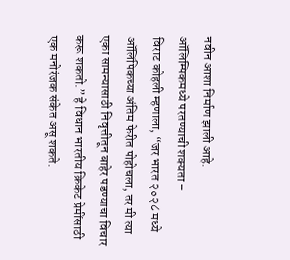नवीन आशा निर्माण झाली आहे.
ऑलिम्पिकमध्ये परतण्याची शक्यता –
विराट कोहली म्हणाला, “जर भारत २०२८ मध्ये ऑलिंपिकच्या अंतिम फेरीत पोहोचला, तर मी त्या एका सामन्यासाठी निवृत्तीतून बाहेर पडण्याचा विचार करू शकतो.” हे विधान भारतीय क्रिकेट प्रेमींसाठी एक मनोरंजक संकेत असू शकते.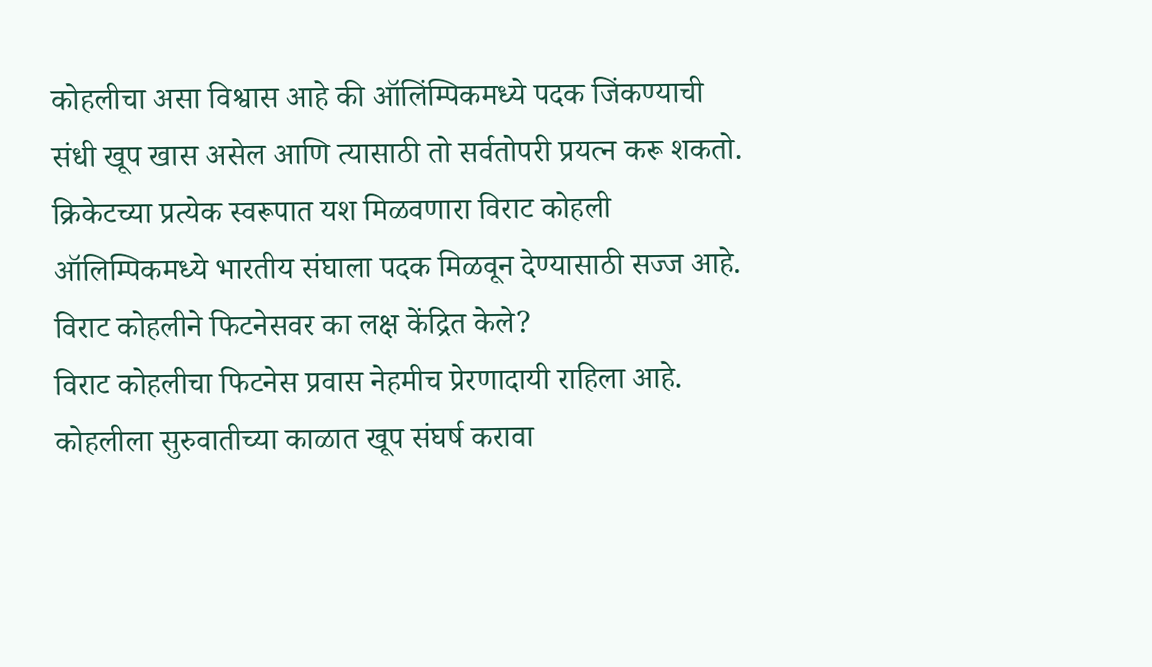कोहलीचा असा विश्वास आहे की ऑलिंम्पिकमध्ये पदक जिंकण्याची संधी खूप खास असेल आणि त्यासाठी तो सर्वतोपरी प्रयत्न करू शकतो. क्रिकेटच्या प्रत्येक स्वरूपात यश मिळवणारा विराट कोहली ऑलिम्पिकमध्ये भारतीय संघाला पदक मिळवून देण्यासाठी सज्ज आहे.
विराट कोहलीने फिटनेसवर का लक्ष केंद्रित केले?
विराट कोहलीचा फिटनेस प्रवास नेहमीच प्रेरणादायी राहिला आहे. कोहलीला सुरुवातीच्या काळात खूप संघर्ष करावा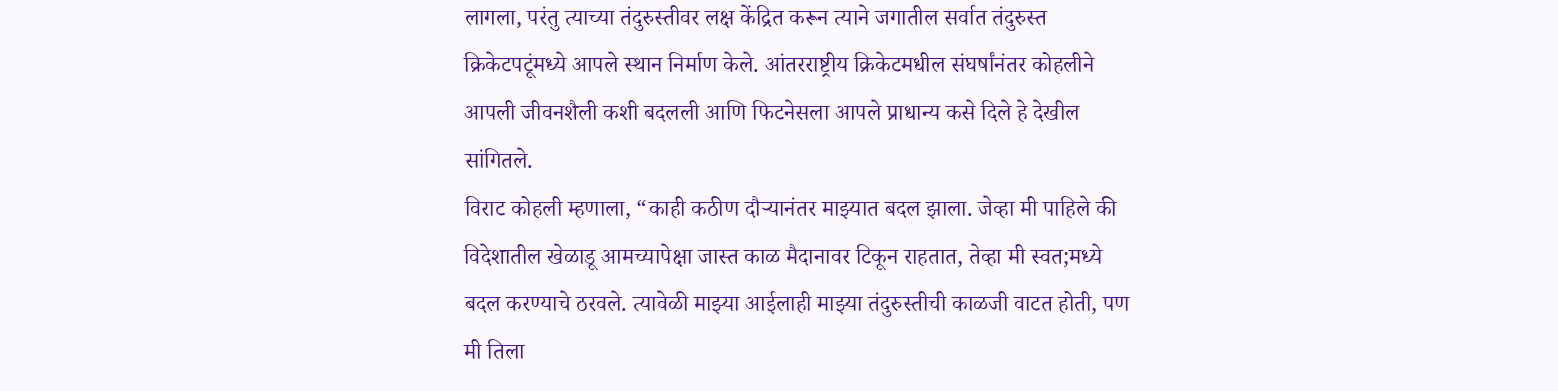लागला, परंतु त्याच्या तंदुरुस्तीवर लक्ष केंद्रित करून त्याने जगातील सर्वात तंदुरुस्त क्रिकेटपटूंमध्ये आपले स्थान निर्माण केले. आंतरराष्ट्रीय क्रिकेटमधील संघर्षांनंतर कोहलीने आपली जीवनशैली कशी बदलली आणि फिटनेसला आपले प्राधान्य कसे दिले हे देखील सांगितले.
विराट कोहली म्हणाला, “काही कठीण दौऱ्यानंतर माझ्यात बदल झाला. जेव्हा मी पाहिले की विदेशातील खेळाडू आमच्यापेक्षा जास्त काळ मैदानावर टिकून राहतात, तेव्हा मी स्वत;मध्ये बदल करण्याचे ठरवले. त्यावेळी माझ्या आईलाही माझ्या तंदुरुस्तीची काळजी वाटत होती, पण मी तिला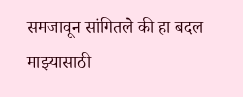समजावून सांगितले की हा बदल माझ्यासाठी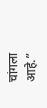चांगला आहे.”